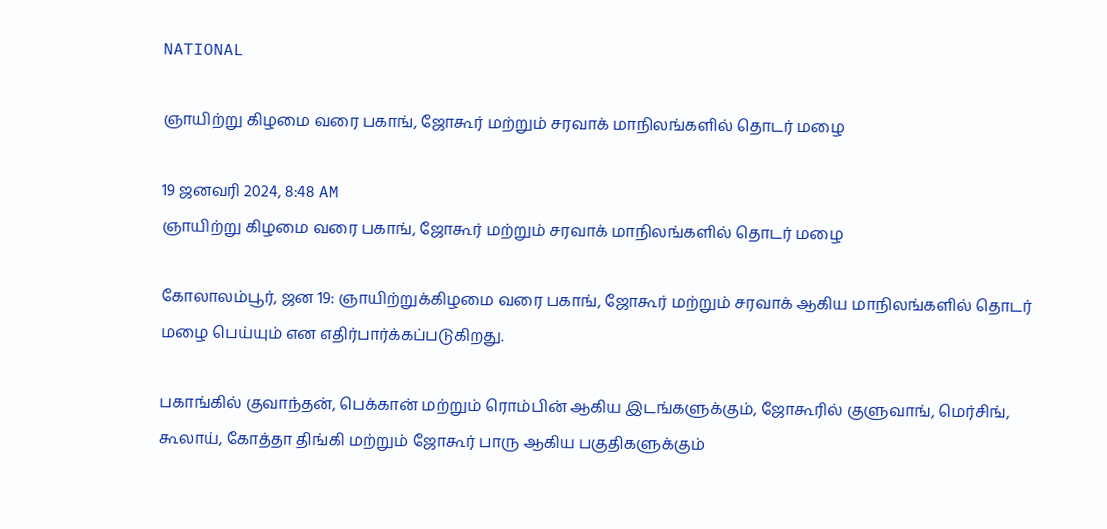NATIONAL

ஞாயிற்று கிழமை வரை பகாங், ஜோகூர் மற்றும் சரவாக் மாநிலங்களில் தொடர் மழை

19 ஜனவரி 2024, 8:48 AM
ஞாயிற்று கிழமை வரை பகாங், ஜோகூர் மற்றும் சரவாக் மாநிலங்களில் தொடர் மழை

கோலாலம்பூர், ஜன 19: ஞாயிற்றுக்கிழமை வரை பகாங், ஜோகூர் மற்றும் சரவாக் ஆகிய மாநிலங்களில் தொடர் மழை பெய்யும் என எதிர்பார்க்கப்படுகிறது.

பகாங்கில் குவாந்தன், பெக்கான் மற்றும் ரொம்பின் ஆகிய இடங்களுக்கும், ஜோகூரில் குளுவாங், மெர்சிங், கூலாய், கோத்தா திங்கி மற்றும் ஜோகூர் பாரு ஆகிய பகுதிகளுக்கும்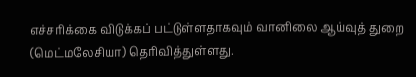எச்சரிக்கை விடுக்கப் பட்டுள்ளதாகவும் வானிலை ஆய்வுத் துறை (மெட்மலேசியா) தெரிவித்துள்ளது.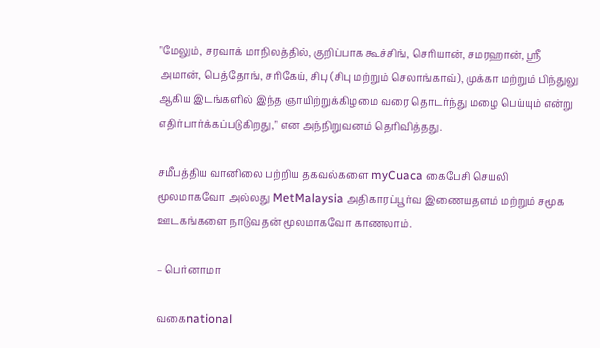"மேலும், சரவாக் மாநிலத்தில், குறிப்பாக கூச்சிங், செரியான், சமரஹான், ஸ்ரீ அமான், பெத்தோங், சரிகேய், சிபு (சிபு மற்றும் செலாங்காவ்), முக்கா மற்றும் பிந்துலு ஆகிய இடங்களில் இந்த ஞாயிற்றுக்கிழமை வரை தொடர்ந்து மழை பெய்யும் என்று எதிர்பார்க்கப்படுகிறது," என அந்நிறுவனம் தெரிவித்தது.

சமீபத்திய வானிலை பற்றிய தகவல்களை myCuaca கைபேசி செயலி மூலமாகவோ அல்லது MetMalaysia அதிகாரப்பூர்வ இணையதளம் மற்றும் சமூக ஊடகங்களை நாடுவதன் மூலமாகவோ காணலாம்.

– பெர்னாமா

வகைnational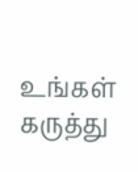உங்கள் கருத்து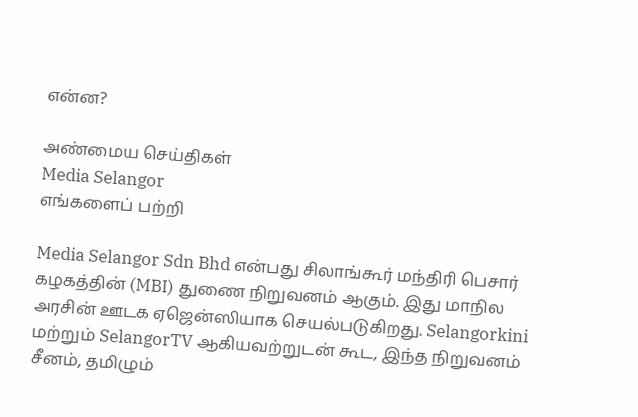என்ன?

அண்மைய செய்திகள்
Media Selangor
எங்களைப் பற்றி

Media Selangor Sdn Bhd என்பது சிலாங்கூர் மந்திரி பெசார் கழகத்தின் (MBI) துணை நிறுவனம் ஆகும். இது மாநில அரசின் ஊடக ஏஜென்ஸியாக செயல்படுகிறது. Selangorkini மற்றும் SelangorTV ஆகியவற்றுடன் கூட, இந்த நிறுவனம் சீனம், தமிழும்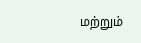மற்றும்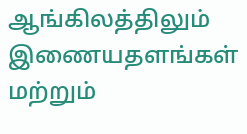ஆங்கிலத்திலும் இணையதளங்கள் மற்றும்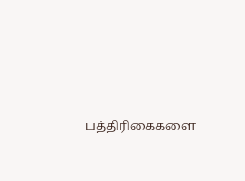பத்திரிகைகளை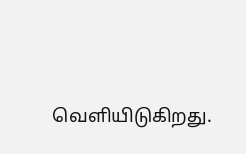வெளியிடுகிறது.